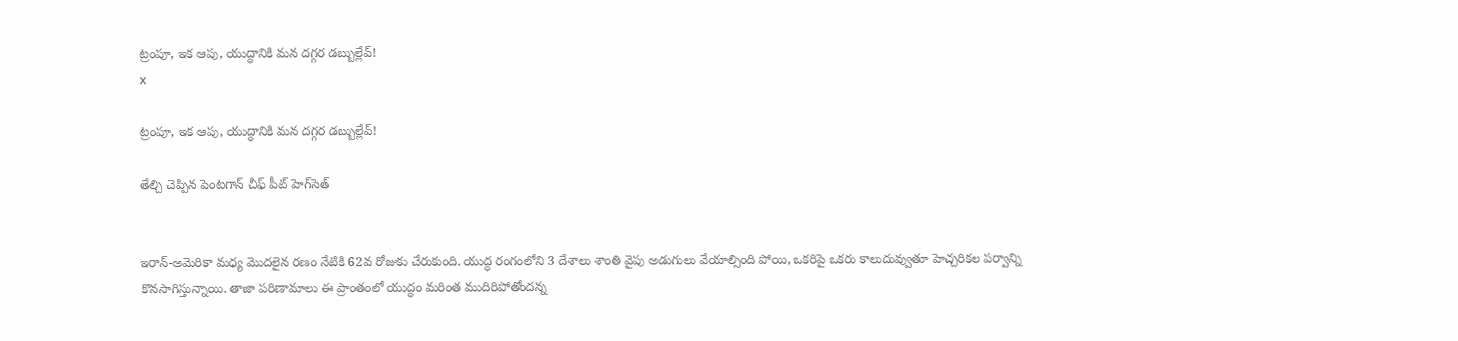ట్రంపూ, ఇక ఆపు, యుద్ధానికి మన దగ్గర డబ్బుల్లేవ్!
x

ట్రంపూ, ఇక ఆపు, యుద్ధానికి మన దగ్గర డబ్బుల్లేవ్!

తేల్చి చెప్పిన పెంటగాన్ చీఫ్ పీట్ హెగ్‌సెత్


ఇరాన్-అమెరికా మధ్య మొదలైన రణం నేటికి 62వ రోజుకు చేరుకుంది. యుద్ధ రంగంలోని 3 దేశాలు శాంతి వైపు అడుగులు వేయాల్సింది పోయి, ఒకరిపై ఒకరు కాలుదువ్వుతూ హెచ్చరికల పర్వాన్ని కొనసాగిస్తున్నాయి. తాజా పరిణామాలు ఈ ప్రాంతంలో యుద్ధం మరింత ముదిరిపోతోందన్న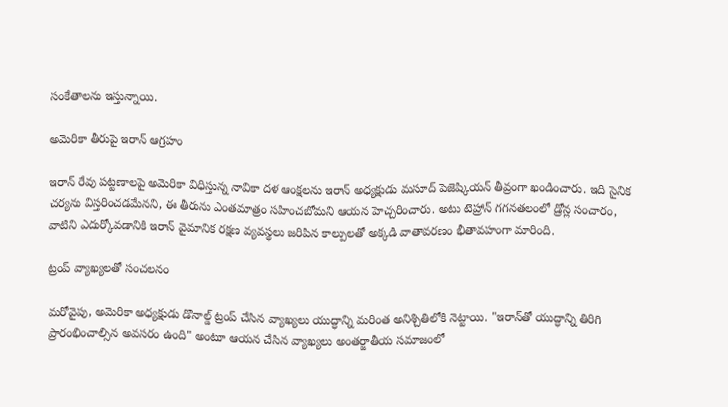సంకేతాలను ఇస్తున్నాయి.

అమెరికా తీరుపై ఇరాన్ ఆగ్రహం

ఇరాన్ రేవు పట్టణాలపై అమెరికా విధిస్తున్న నావికా దళ ఆంక్షలను ఇరాన్ అధ్యక్షుడు మసూద్ పెజెష్కియన్ తీవ్రంగా ఖండించారు. ఇది సైనిక చర్యను విస్తరించడమేనని, ఈ తీరును ఎంతమాత్రం సహించబోమని ఆయన హెచ్చరించారు. అటు టెహ్రాన్ గగనతలంలో డ్రోన్ల సంచారం, వాటిని ఎదుర్కోవడానికి ఇరాన్ వైమానిక రక్షణ వ్యవస్థలు జరిపిన కాల్పులతో అక్కడి వాతావరణం భీతావహంగా మారింది.

ట్రంప్ వ్యాఖ్యలతో సంచలనం

మరోవైపు, అమెరికా అధ్యక్షుడు డొనాల్డ్ ట్రంప్ చేసిన వ్యాఖ్యలు యుద్ధాన్ని మరింత అనిశ్చితిలోకి నెట్టాయి. "ఇరాన్‌తో యుద్ధాన్ని తిరిగి ప్రారంభించాల్సిన అవసరం ఉంది" అంటూ ఆయన చేసిన వ్యాఖ్యలు అంతర్జాతీయ సమాజంలో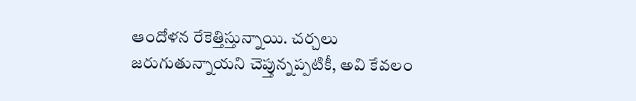ఆందోళన రేకెత్తిస్తున్నాయి. చర్చలు జరుగుతున్నాయని చెప్తున్నప్పటికీ, అవి కేవలం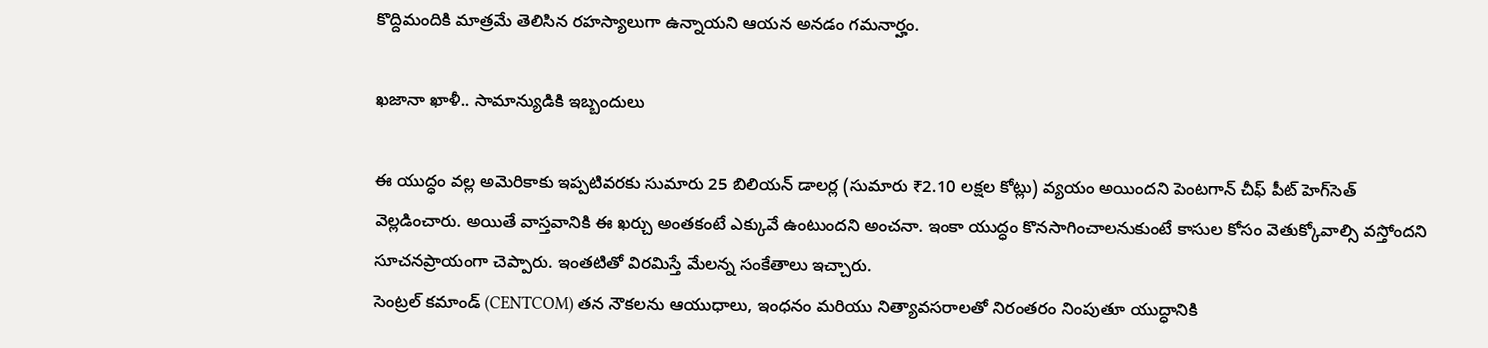కొద్దిమందికి మాత్రమే తెలిసిన రహస్యాలుగా ఉన్నాయని ఆయన అనడం గమనార్హం.

ఖజానా ఖాళీ.. సామాన్యుడికి ఇబ్బందులు

ఈ యుద్ధం వల్ల అమెరికాకు ఇప్పటివరకు సుమారు 25 బిలియన్ డాలర్ల (సుమారు ₹2.10 లక్షల కోట్లు) వ్యయం అయిందని పెంటగాన్ చీఫ్ పీట్ హెగ్‌సెత్ వెల్లడించారు. అయితే వాస్తవానికి ఈ ఖర్చు అంతకంటే ఎక్కువే ఉంటుందని అంచనా. ఇంకా యుద్ధం కొనసాగించాలనుకుంటే కాసుల కోసం వెతుక్కోవాల్సి వస్తోందని సూచనప్రాయంగా చెప్పారు. ఇంతటితో విరమిస్తే మేలన్న సంకేతాలు ఇచ్చారు.
సెంట్రల్ కమాండ్ (CENTCOM) తన నౌకలను ఆయుధాలు, ఇంధనం మరియు నిత్యావసరాలతో నిరంతరం నింపుతూ యుద్ధానికి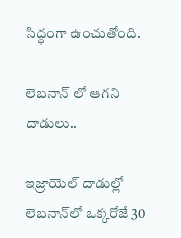సిద్ధంగా ఉంచుతోంది.

లెబనాన్ లో ఆగని దాడులు..

ఇజ్రాయెల్ దాడుల్లో లెబనాన్‌లో ఒక్కరోజే 30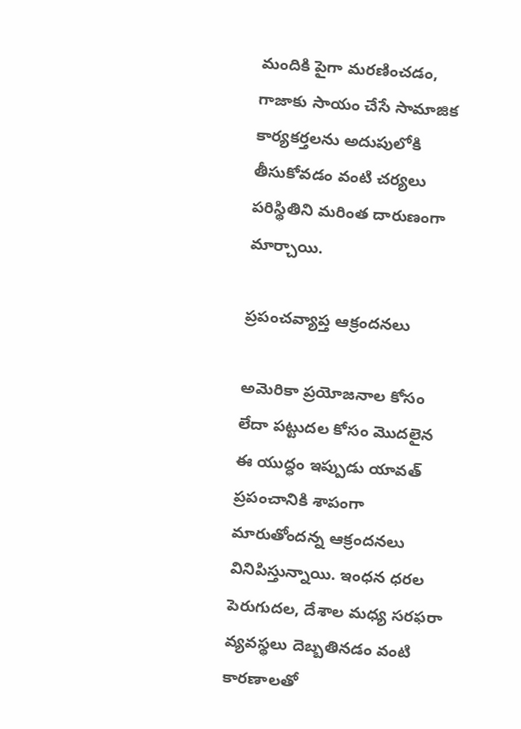మందికి పైగా మరణించడం, గాజాకు సాయం చేసే సామాజిక కార్యకర్తలను అదుపులోకి తీసుకోవడం వంటి చర్యలు పరిస్థితిని మరింత దారుణంగా మార్చాయి.

ప్రపంచవ్యాప్త ఆక్రందనలు

అమెరికా ప్రయోజనాల కోసం లేదా పట్టుదల కోసం మొదలైన ఈ యుద్ధం ఇప్పుడు యావత్ ప్రపంచానికి శాపంగా మారుతోందన్న ఆక్రందనలు వినిపిస్తున్నాయి. ఇంధన ధరల పెరుగుదల, దేశాల మధ్య సరఫరా వ్యవస్థలు దెబ్బతినడం వంటి కారణాలతో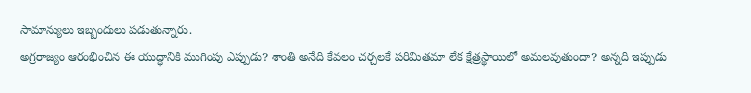సామాన్యులు ఇబ్బందులు పడుతున్నారు.
అగ్రరాజ్యం ఆరంభించిన ఈ యుద్ధానికి ముగింపు ఎప్పుడు? శాంతి అనేది కేవలం చర్చలకే పరిమితమా లేక క్షేత్రస్థాయిలో అమలవుతుందా? అన్నది ఇప్పుడు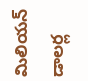మిలియన్ డాలర్ల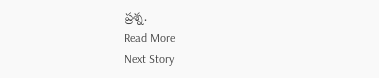ప్రశ్న.
Read More
Next Story